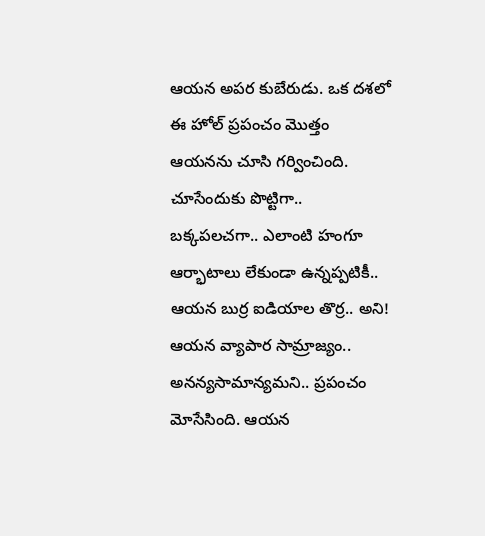ఆయన అపర కుబేరుడు. ఒక దశలో ఈ హోల్ ప్రపంచం మొత్తం ఆయనను చూసి గర్వించింది. చూసేందుకు పొట్టిగా.. బక్కపలచగా.. ఎలాంటి హంగూ ఆర్భాటాలు లేకుండా ఉన్నప్పటికీ.. ఆయన బుర్ర ఐడియాల తొర్ర.. అని! ఆయన వ్యాపార సామ్రాజ్యం.. అనన్యసామాన్యమని.. ప్రపంచం మోసేసింది. ఆయన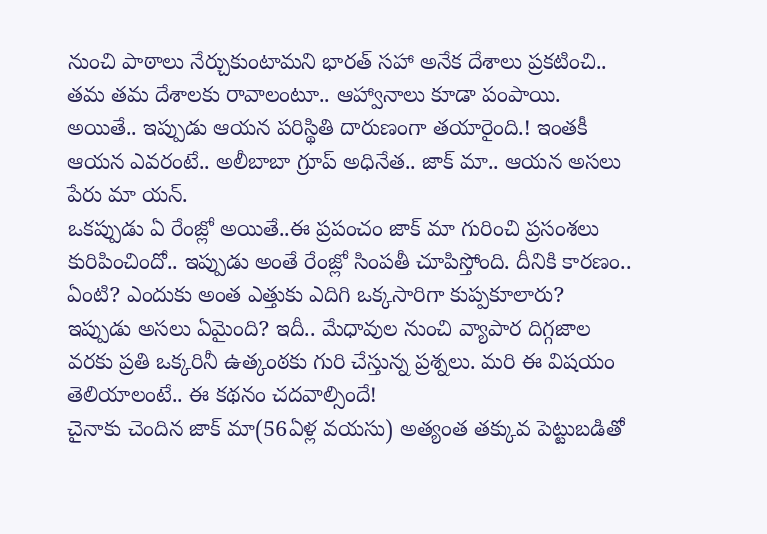నుంచి పాఠాలు నేర్చుకుంటామని భారత్ సహా అనేక దేశాలు ప్రకటించి.. తమ తమ దేశాలకు రావాలంటూ.. ఆహ్వానాలు కూడా పంపాయి. అయితే.. ఇప్పుడు ఆయన పరిస్థితి దారుణంగా తయారైంది.! ఇంతకీ ఆయన ఎవరంటే.. అలీబాబా గ్రూప్ అధినేత.. జాక్ మా.. ఆయన అసలు పేరు మా యన్.
ఒకప్పుడు ఏ రేంజ్లో అయితే..ఈ ప్రపంచం జాక్ మా గురించి ప్రసంశలు కురిపించిందో.. ఇప్పుడు అంతే రేంజ్లో సింపతీ చూపిస్తోంది. దీనికి కారణం.. ఏంటి? ఎందుకు అంత ఎత్తుకు ఎదిగి ఒక్కసారిగా కుప్పకూలారు? ఇప్పుడు అసలు ఏమైంది? ఇదీ.. మేధావుల నుంచి వ్యాపార దిగ్గజాల వరకు ప్రతి ఒక్కరినీ ఉత్కంఠకు గురి చేస్తున్న ప్రశ్నలు. మరి ఈ విషయం తెలియాలంటే.. ఈ కథనం చదవాల్సిందే!
చైనాకు చెందిన జాక్ మా(56ఏళ్ల వయసు) అత్యంత తక్కువ పెట్టుబడితో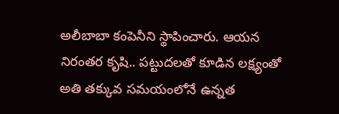అలీబాబా కంపెనీని స్థాపించారు. ఆయన నిరంతర కృషి.. పట్టుదలతో కూడిన లక్ష్యంతో అతి తక్కువ సమయంలోనే ఉన్నత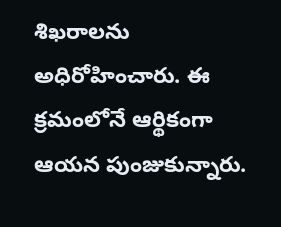శిఖరాలను అధిరోహించారు. ఈ క్రమంలోనే ఆర్థికంగా ఆయన పుంజుకున్నారు.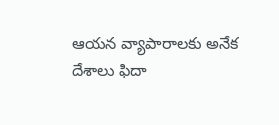ఆయన వ్యాపారాలకు అనేక దేశాలు ఫిదా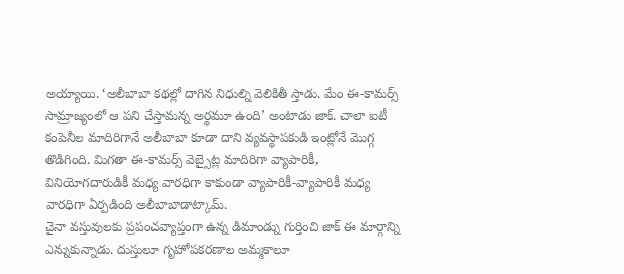అయ్యాయి. ‘అలీబాబా కథల్లో దాగిన నిధుల్ని వెలికితీ స్తాడు. మేం ఈ-కామర్స్ సామ్రాజ్యంలో ఆ పని చేస్తామన్న అర్థమూ ఉంది’ అంటాడు జాక్. చాలా ఐటీ కంపెనీల మాదిరిగానే అలీబాబా కూడా దాని వ్యవస్థాపకుడి ఇంట్లోనే మొగ్గ తొడిగింది. మిగతా ఈ-కామర్స్ వెబ్సైట్ల మాదిరిగా వ్యాపారికీ, వినియోగదారుడికీ మధ్య వారధిగా కాకుండా వ్యాపారికీ-వ్యాపారికీ మధ్య వారధిగా ఏర్పడింది అలీబాబాడాట్కామ్.
చైనా వస్తువులకు ప్రపంచవ్యాప్తంగా ఉన్న డిమాండ్ను గుర్తించి జాక్ ఈ మార్గాన్ని ఎన్నుకున్నాడు. దుస్తులూ గృహోపకరణాల అమ్మకాలూ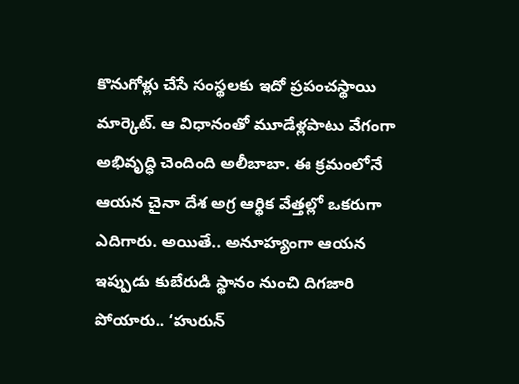కొనుగోళ్లు చేసే సంస్థలకు ఇదో ప్రపంచస్థాయి మార్కెట్. ఆ విధానంతో మూడేళ్లపాటు వేగంగా అభివృద్ధి చెందింది అలీబాబా. ఈ క్రమంలోనే ఆయన చైనా దేశ అగ్ర ఆర్థిక వేత్తల్లో ఒకరుగా ఎదిగారు. అయితే.. అనూహ్యంగా ఆయన ఇప్పుడు కుబేరుడి స్థానం నుంచి దిగజారి పోయారు.. ‘హురున్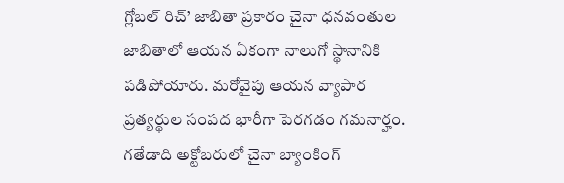గ్లోబల్ రిచ్’ జాబితా ప్రకారం చైనా ధనవంతుల జాబితాలో ఆయన ఏకంగా నాలుగో స్థానానికి పడిపోయారు. మరోవైపు ఆయన వ్యాపార ప్రత్యర్థుల సంపద భారీగా పెరగడం గమనార్హం.
గతేడాది అక్టోబరులో చైనా బ్యాంకింగ్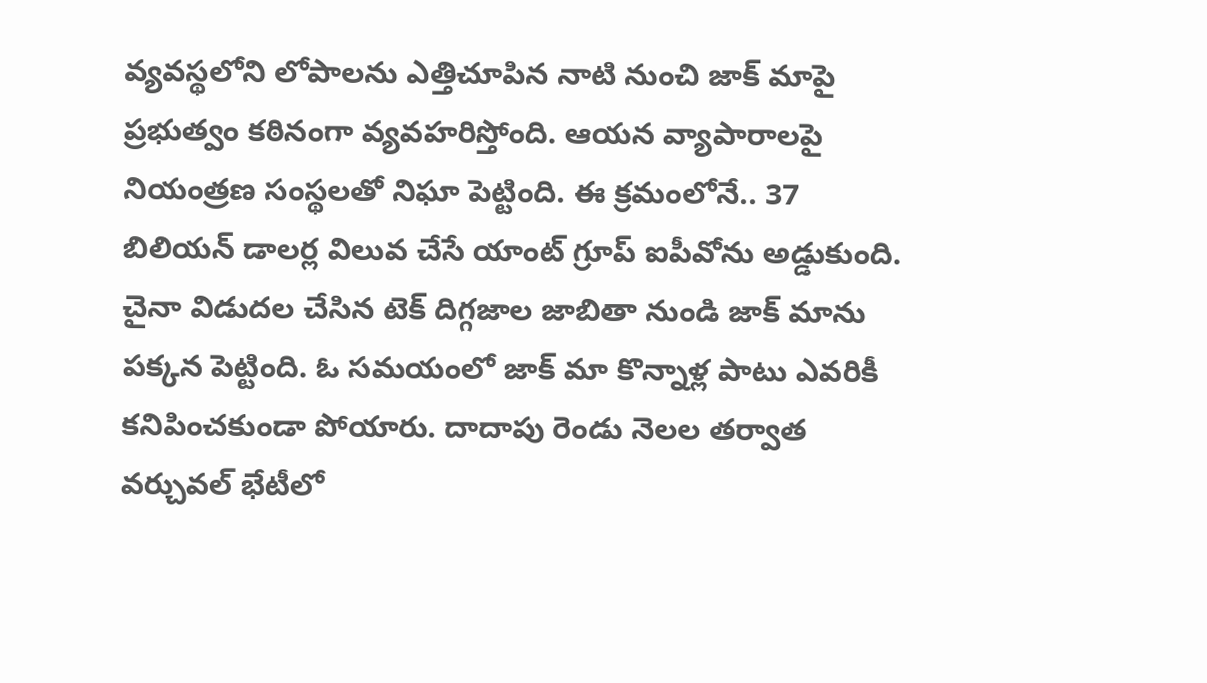వ్యవస్థలోని లోపాలను ఎత్తిచూపిన నాటి నుంచి జాక్ మాపై ప్రభుత్వం కఠినంగా వ్యవహరిస్తోంది. ఆయన వ్యాపారాలపై నియంత్రణ సంస్థలతో నిఘా పెట్టింది. ఈ క్రమంలోనే.. 37 బిలియన్ డాలర్ల విలువ చేసే యాంట్ గ్రూప్ ఐపీవోను అడ్డుకుంది. చైనా విడుదల చేసిన టెక్ దిగ్గజాల జాబితా నుండి జాక్ మాను పక్కన పెట్టింది. ఓ సమయంలో జాక్ మా కొన్నాళ్ల పాటు ఎవరికీ కనిపించకుండా పోయారు. దాదాపు రెండు నెలల తర్వాత వర్చువల్ భేటీలో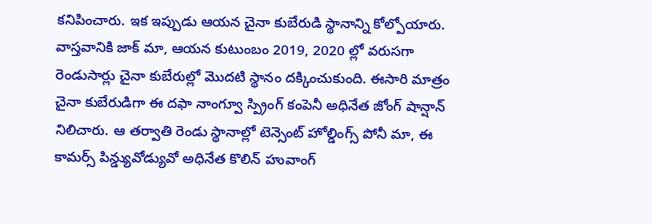కనిపించారు. ఇక ఇప్పుడు ఆయన చైనా కుబేరుడి స్థానాన్ని కోల్పోయారు.
వాస్తవానికి జాక్ మా, ఆయన కుటుంబం 2019, 2020 ల్లో వరుసగా రెండుసార్లు చైనా కుబేరుల్లో మొదటి స్థానం దక్కించుకుంది. ఈసారి మాత్రం చైనా కుబేరుడిగా ఈ దఫా నాంగ్వూ స్ప్రింగ్ కంపెనీ అధినేత జోంగ్ షాన్షాన్ నిలిచారు. ఆ తర్వాతి రెండు స్థానాల్లో టెన్సెంట్ హోల్డింగ్స్ పోనీ మా, ఈ కామర్స్ పిన్డ్యువోడ్యువో అధినేత కొలిన్ హువాంగ్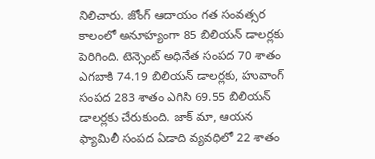నిలిచారు. జోంగ్ ఆదాయం గత సంవత్సర కాలంలో అనూహ్యంగా 85 బిలియన్ డాలర్లకు పెరిగింది. టెన్సెంట్ అధినేత సంపద 70 శాతం ఎగబాకి 74.19 బిలియన్ డాలర్లకు, హువాంగ్ సంపద 283 శాతం ఎగిసి 69.55 బిలియన్ డాలర్లకు చేరుకుంది. జాక్ మా, ఆయన ఫ్యామిలీ సంపద ఏడాది వ్యవధిలో 22 శాతం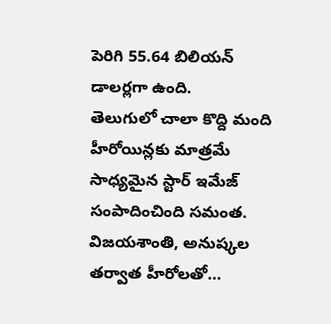పెరిగి 55.64 బిలియన్ డాలర్లగా ఉంది.
తెలుగులో చాలా కొద్ది మంది హీరోయిన్లకు మాత్రమే సాధ్యమైన స్టార్ ఇమేజ్ సంపాదించింది సమంత. విజయశాంతి, అనుష్కల తర్వాత హీరోలతో…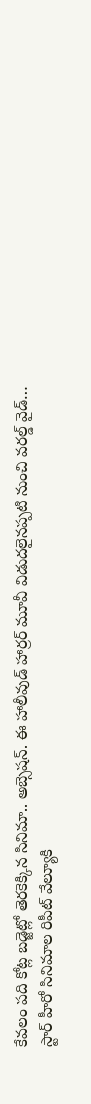కేవలం పది కోట్ల బడ్జెట్లో తెరకెక్కిన సినిమా.. అబ్సెషన్. ఈ హాలీవుడ్ హార్రర్ మూవీ విడుదలైనప్పటి నుంచి వరల్డ్ వైడ్…
స్టార్ హీరో సినిమాల రిపీట్ వేల్యూకి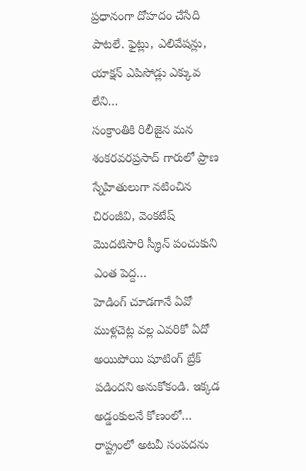ప్రధానంగా దోహదం చేసేది పాటలే. ఫైట్లు, ఎలివేషన్లు, యాక్షన్ ఎపిసోడ్లు ఎక్కువ లేని…
సంక్రాంతికి రిలీజైన మన శంకరవరప్రసాద్ గారులో ప్రాణ స్నేహితులుగా నటించిన చిరంజీవి, వెంకటేష్ మొదటిసారి స్క్రీన్ పంచుకుని ఎంత పెద్ద…
హెడింగ్ చూడగానే ఏవో ముళ్లచెట్ల వల్ల ఎవరికో ఏదో అయిపోయి షూటింగ్ బ్రేక్ పడిందని అనుకోకండి. ఇక్కడ అడ్డంకులనే కోణంలో…
రాష్ట్రంలో అటవీ సంపదను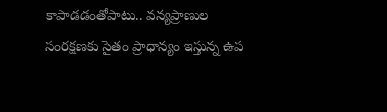కాపాడడంతోపాటు.. వన్యప్రాణుల సంరక్షణకు సైతం ప్రాధాన్యం ఇస్తున్న ఉప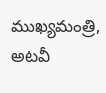ముఖ్యమంత్రి, అటవీ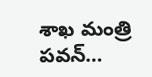శాఖ మంత్రి పవన్…